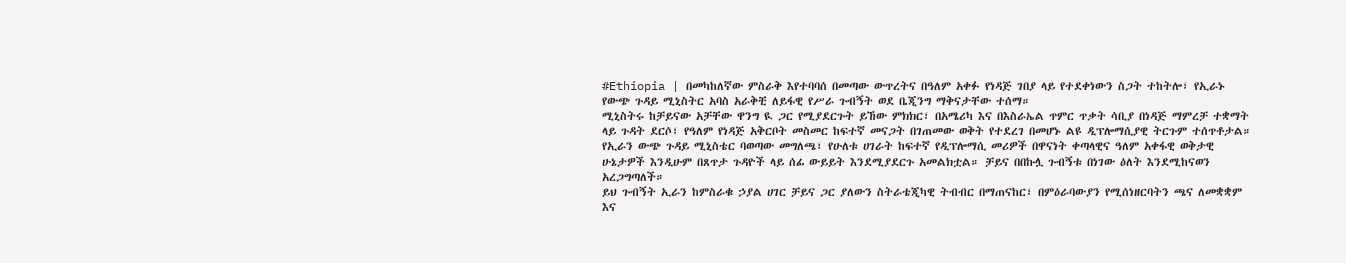#Ethiopia | በመካከለኛው ምስራቅ እየተባባሰ በመጣው ውጥረትና በዓለም አቀፉ የነዳጅ ገበያ ላይ የተደቀነውን ስጋት ተከትሎ፣ የኢራኑ የውጭ ጉዳይ ሚኒስትር አባስ አራቅቺ ለይፋዊ የሥራ ጉብኝት ወደ ቤጂንግ ማቅናታቸው ተሰማ።
ሚኒስትሩ ከቻይናው አቻቸው ዋንግ ዪ ጋር የሚያደርጉት ይኸው ምክክር፣ በአሜሪካ እና በእስራኤል ጥምር ጥቃት ሳቢያ በነዳጅ ማምረቻ ተቋማት ላይ ጉዳት ደርሶ፣ የዓለም የነዳጅ አቅርቦት መስመር ከፍተኛ መናጋት በገጠመው ወቅት የተደረገ በመሆኑ ልዩ ዲፕሎማሲያዊ ትርጉም ተሰጥቶታል።
የኢራን ውጭ ጉዳይ ሚኒስቴር ባወጣው መግለጫ፣ የሁለቱ ሀገራት ከፍተኛ የዲፕሎማሲ መሪዎች በዋናነት ቀጣላዊና ዓለም አቀፋዊ ወቅታዊ ሁኔታዎች እንዲሁም በጸጥታ ጉዳዮች ላይ ሰፊ ውይይት እንደሚያደርጉ አመልክቷል። ቻይና በበኩሏ ጉብኝቱ በነገው ዕለት እንደሚከናወን አረጋግጣለች።
ይህ ጉብኝት ኢራን ከምስራቁ ኃያል ሀገር ቻይና ጋር ያለውን ስትራቴጂካዊ ትብብር በማጠናከር፣ በምዕራባውያን የሚሰነዘርባትን ጫና ለመቋቋም እና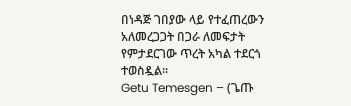በነዳጅ ገበያው ላይ የተፈጠረውን አለመረጋጋት በጋራ ለመፍታት የምታደርገው ጥረት አካል ተደርጎ ተወስዷል።
Getu Temesgen – (ጌጡ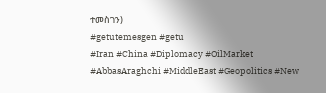ተመስገን)
#getutemesgen #getu
#Iran #China #Diplomacy #OilMarket #AbbasAraghchi #MiddleEast #Geopolitics #New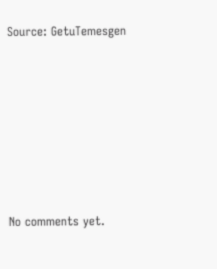Source: GetuTemesgen








No comments yet.